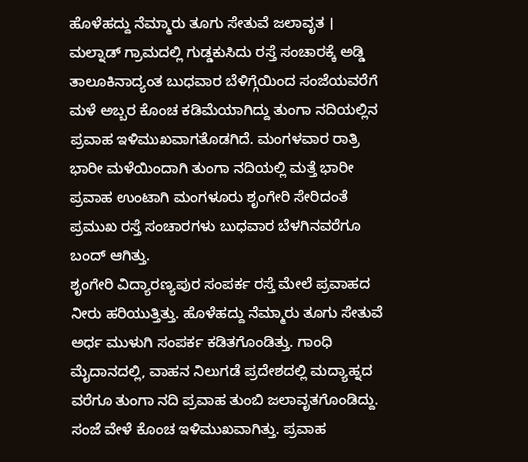ಹೊಳೆಹದ್ದು ನೆಮ್ಮಾರು ತೂಗು ಸೇತುವೆ ಜಲಾವೃತ । ಮಲ್ನಾಡ್ ಗ್ರಾಮದಲ್ಲಿ ಗುಡ್ಡಕುಸಿದು ರಸ್ತೆ ಸಂಚಾರಕ್ಕೆ ಅಡ್ಡಿ
ತಾಲೂಕಿನಾದ್ಯಂತ ಬುಧವಾರ ಬೆಳಿಗ್ಗೆಯಿಂದ ಸಂಜೆಯವರೆಗೆ ಮಳೆ ಅಬ್ಬರ ಕೊಂಚ ಕಡಿಮೆಯಾಗಿದ್ದು ತುಂಗಾ ನದಿಯಲ್ಲಿನ ಪ್ರವಾಹ ಇಳಿಮುಖವಾಗತೊಡಗಿದೆ. ಮಂಗಳವಾರ ರಾತ್ರಿ ಭಾರೀ ಮಳೆಯಿಂದಾಗಿ ತುಂಗಾ ನದಿಯಲ್ಲಿ ಮತ್ತೆ ಭಾರೀ ಪ್ರವಾಹ ಉಂಟಾಗಿ ಮಂಗಳೂರು ಶೃಂಗೇರಿ ಸೇರಿದಂತೆ ಪ್ರಮುಖ ರಸ್ತೆ ಸಂಚಾರಗಳು ಬುಧವಾರ ಬೆಳಗಿನವರೆಗೂ ಬಂದ್ ಆಗಿತ್ತು.
ಶೃಂಗೇರಿ ವಿದ್ಯಾರಣ್ಯಪುರ ಸಂಪರ್ಕ ರಸ್ತೆ ಮೇಲೆ ಪ್ರವಾಹದ ನೀರು ಹರಿಯುತ್ತಿತ್ತು. ಹೊಳೆಹದ್ದು ನೆಮ್ಮಾರು ತೂಗು ಸೇತುವೆ ಅರ್ಧ ಮುಳುಗಿ ಸಂಪರ್ಕ ಕಡಿತಗೊಂಡಿತ್ತು. ಗಾಂಧಿ ಮೈದಾನದಲ್ಲಿ, ವಾಹನ ನಿಲುಗಡೆ ಪ್ರದೇಶದಲ್ಲಿ ಮದ್ಯಾಹ್ನದ ವರೆಗೂ ತುಂಗಾ ನದಿ ಪ್ರವಾಹ ತುಂಬಿ ಜಲಾವೃತಗೊಂಡಿದ್ದು. ಸಂಜೆ ವೇಳೆ ಕೊಂಚ ಇಳಿಮುಖವಾಗಿತ್ತು. ಪ್ರವಾಹ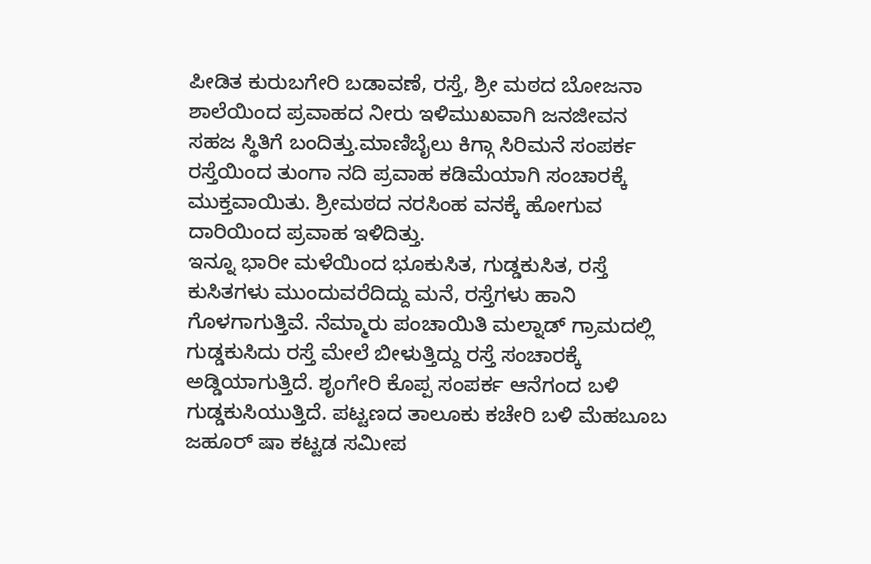ಪೀಡಿತ ಕುರುಬಗೇರಿ ಬಡಾವಣೆ, ರಸ್ತೆ, ಶ್ರೀ ಮಠದ ಬೋಜನಾ ಶಾಲೆಯಿಂದ ಪ್ರವಾಹದ ನೀರು ಇಳಿಮುಖವಾಗಿ ಜನಜೀವನ ಸಹಜ ಸ್ಥಿತಿಗೆ ಬಂದಿತ್ತು.ಮಾಣಿಬೈಲು ಕಿಗ್ಗಾ ಸಿರಿಮನೆ ಸಂಪರ್ಕ ರಸ್ತೆಯಿಂದ ತುಂಗಾ ನದಿ ಪ್ರವಾಹ ಕಡಿಮೆಯಾಗಿ ಸಂಚಾರಕ್ಕೆ ಮುಕ್ತವಾಯಿತು. ಶ್ರೀಮಠದ ನರಸಿಂಹ ವನಕ್ಕೆ ಹೋಗುವ ದಾರಿಯಿಂದ ಪ್ರವಾಹ ಇಳಿದಿತ್ತು.
ಇನ್ನೂ ಭಾರೀ ಮಳೆಯಿಂದ ಭೂಕುಸಿತ, ಗುಡ್ಡಕುಸಿತ, ರಸ್ತೆ ಕುಸಿತಗಳು ಮುಂದುವರೆದಿದ್ದು ಮನೆ, ರಸ್ತೆಗಳು ಹಾನಿ ಗೊಳಗಾಗುತ್ತಿವೆ. ನೆಮ್ಮಾರು ಪಂಚಾಯಿತಿ ಮಲ್ನಾಡ್ ಗ್ರಾಮದಲ್ಲಿ ಗುಡ್ಡಕುಸಿದು ರಸ್ತೆ ಮೇಲೆ ಬೀಳುತ್ತಿದ್ದು ರಸ್ತೆ ಸಂಚಾರಕ್ಕೆ ಅಡ್ಡಿಯಾಗುತ್ತಿದೆ. ಶೃಂಗೇರಿ ಕೊಪ್ಪ ಸಂಪರ್ಕ ಆನೆಗಂದ ಬಳಿ ಗುಡ್ಡಕುಸಿಯುತ್ತಿದೆ. ಪಟ್ಟಣದ ತಾಲೂಕು ಕಚೇರಿ ಬಳಿ ಮೆಹಬೂಬ ಜಹೂರ್ ಷಾ ಕಟ್ಟಡ ಸಮೀಪ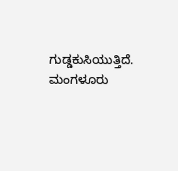ಗುಡ್ಡಕುಸಿಯುತ್ತಿದೆ. ಮಂಗಳೂರು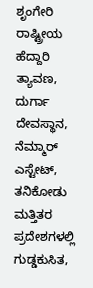ಶೃಂಗೇರಿ ರಾಷ್ಟ್ರೀಯ ಹೆದ್ದಾರಿ ತ್ಯಾವಣ, ದುರ್ಗಾ ದೇವಸ್ಥಾನ, ನೆಮ್ಮಾರ್ ಎಸ್ಟೇಟ್, ತನಿಕೋಡು ಮತ್ತಿತರ ಪ್ರದೇಶಗಳಲ್ಲಿ ಗುಡ್ಡಕುಸಿತ,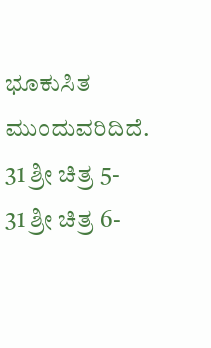ಭೂಕುಸಿತ ಮುಂದುವರಿದಿದೆ.
31 ಶ್ರೀ ಚಿತ್ರ 5-
31 ಶ್ರೀ ಚಿತ್ರ 6-